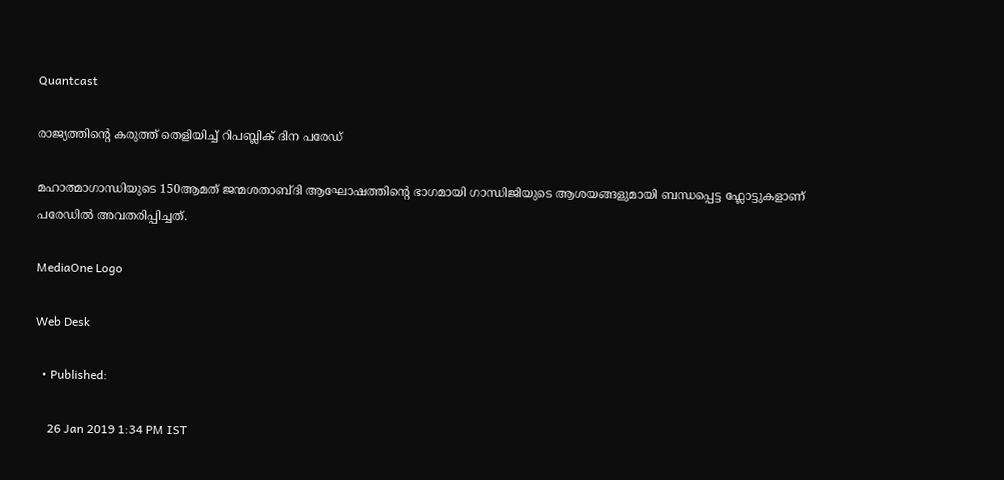Quantcast

രാജ്യത്തിന്‍റെ കരുത്ത് തെളിയിച്ച് റിപബ്ലിക് ദിന പരേഡ്

മഹാത്മാഗാന്ധിയുടെ 150ആമത് ജന്മശതാബ്ദി ആഘോഷത്തിന്‍റെ ഭാഗമായി ഗാന്ധിജിയുടെ ആശയങ്ങളുമായി ബന്ധപ്പെട്ട ഫ്ലോട്ടുകളാണ് പരേഡില്‍ അവതരിപ്പിച്ചത്.

MediaOne Logo

Web Desk

  • Published:

    26 Jan 2019 1:34 PM IST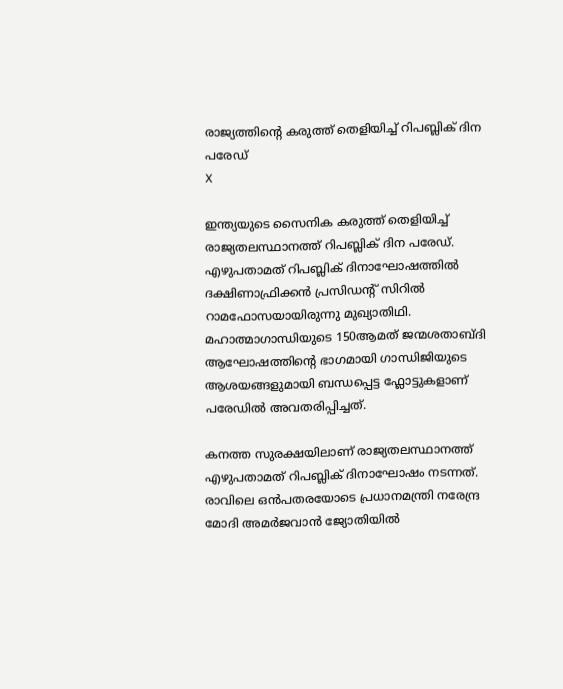രാജ്യത്തിന്‍റെ കരുത്ത് തെളിയിച്ച് റിപബ്ലിക് ദിന പരേഡ്
X

ഇന്ത്യയുടെ സൈനിക കരുത്ത് തെളിയിച്ച് രാജ്യതലസ്ഥാനത്ത് റിപബ്ലിക് ദിന പരേഡ്. എഴുപതാമത് റിപബ്ലിക് ദിനാഘോഷത്തില്‍ ദക്ഷിണാഫ്രിക്കന്‍ പ്രസിഡന്‍റ് സിറില്‍ റാമഫോസയായിരുന്നു മുഖ്യാതിഥി. മഹാത്മാഗാന്ധിയുടെ 150ആമത് ജന്മശതാബ്ദി ആഘോഷത്തിന്‍റെ ഭാഗമായി ഗാന്ധിജിയുടെ ആശയങ്ങളുമായി ബന്ധപ്പെട്ട ഫ്ലോട്ടുകളാണ് പരേഡില്‍ അവതരിപ്പിച്ചത്.

കനത്ത സുരക്ഷയിലാണ് രാജ്യതലസ്ഥാനത്ത് എഴുപതാമത് റിപബ്ലിക് ദിനാഘോഷം നടന്നത്. രാവിലെ ഒന്‍പതരയോടെ പ്രധാനമന്ത്രി നരേന്ദ്ര മോദി അമര്‍ജവാന്‍ ജ്യോതിയില്‍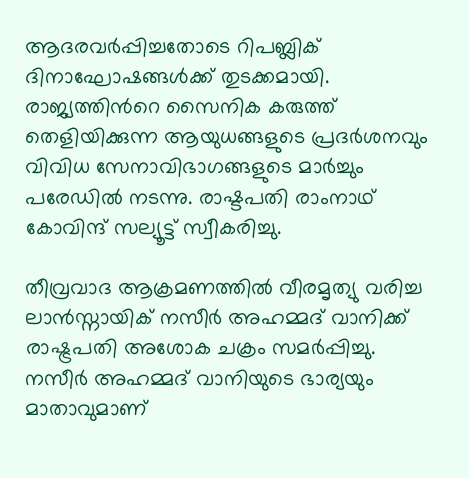ആദരവര്‍പ്പിച്ചതോടെ റിപബ്ലിക് ദിനാഘോഷങ്ങള്‍ക്ക് തുടക്കമായി. രാജ്യത്തിന്‍റെ സൈനിക കരുത്ത് തെളിയിക്കുന്ന ആയുധങ്ങളുടെ പ്രദര്‍ശനവും വിവിധ സേനാവിഭാഗങ്ങളുടെ മാര്‍ച്ചും പരേഡില്‍ നടന്നു. രാഷ്ടപതി രാംനാഥ് കോവിന്ദ് സല്യൂട്ട് സ്വീകരിച്ചു.

തീവ്രവാദ ആക്രമണത്തില്‍ വീരമൃത്യു വരിച്ച ലാന്‍സ്നായിക് നസീര്‍ അഹമ്മദ് വാനിക്ക് രാഷ്ട്രപതി അശോക ചക്രം സമര്‍പ്പിച്ചു. നസീര്‍ അഹമ്മദ് വാനിയുടെ ഭാര്യയും മാതാവുമാണ്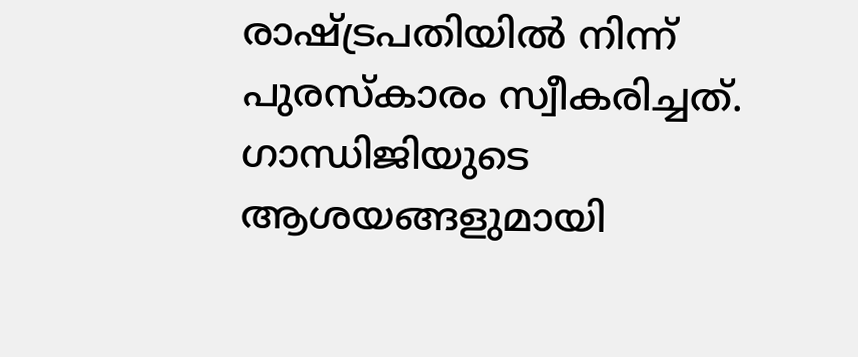രാഷ്ട്രപതിയില്‍ നിന്ന് പുരസ്കാരം സ്വീകരിച്ചത്. ഗാന്ധിജിയുടെ ആശയങ്ങളുമായി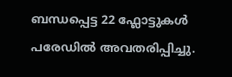ബന്ധപ്പെട്ട 22 ഫ്ലോട്ടുകള്‍ പരേഡില്‍ അവതരിപ്പിച്ചു.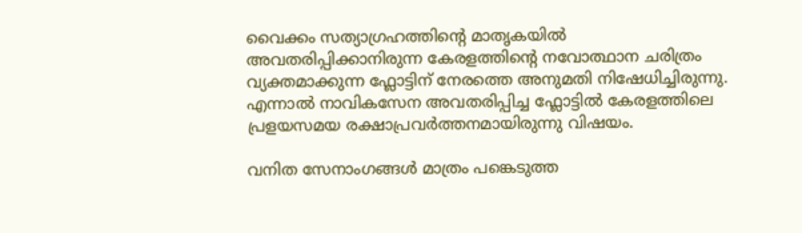വൈക്കം സത്യാഗ്രഹത്തിന്‍റെ മാതൃകയില്‍ അവതരിപ്പിക്കാനിരുന്ന കേരളത്തിന്‍റെ നവോത്ഥാന ചരിത്രം വ്യക്തമാക്കുന്ന ഫ്ലോട്ടിന് നേരത്തെ അനുമതി നിഷേധിച്ചിരുന്നു. എന്നാല്‍ നാവികസേന അവതരിപ്പിച്ച ഫ്ലോട്ടില്‍ കേരളത്തിലെ പ്രളയസമയ രക്ഷാപ്രവര്‍ത്തനമായിരുന്നു വിഷയം.

വനിത സേനാംഗങ്ങള്‍ മാത്രം പങ്കെടുത്ത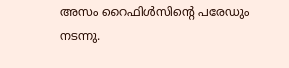അസം റൈഫിള്‍സിന്‍റെ പരേഡും നടന്നു.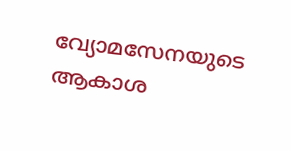വ്യോമസേനയുടെ ആകാശ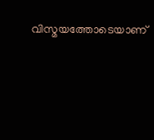വിസ്മയത്തോടെയാണ്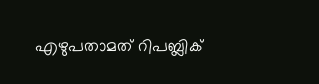എഴുപതാമത് റിപബ്ലിക്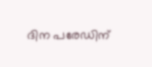ദിന പരേഡിന്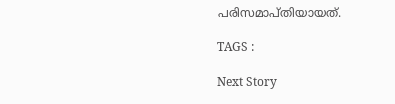പരിസമാപ്തിയായത്.

TAGS :

Next Story